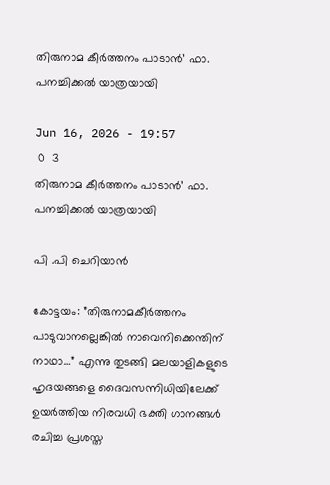തിരുനാമ കീർത്തനം പാടാൻ’ ഫാ. പനച്ചിക്കൽ യാത്രയായി

Jun 16, 2026 - 19:57
 0  3
തിരുനാമ കീർത്തനം പാടാൻ’ ഫാ. പനച്ചിക്കൽ യാത്രയായി

പി .പി ചെറിയാൻ

കോട്ടയം: ”തിരുനാമകീര്‍ത്തനം പാടുവാനല്ലെങ്കില്‍ നാവെനിക്കെന്തിന് നാഥാ…” എന്നു തുടങ്ങി മലയാളികളുടെ ഹൃദയങ്ങളെ ദൈവസന്നിധിയിലേക്ക് ഉയര്‍ത്തിയ നിരവധി ഭക്തി ഗാനങ്ങള്‍ രചിച്ച പ്രശസ്ത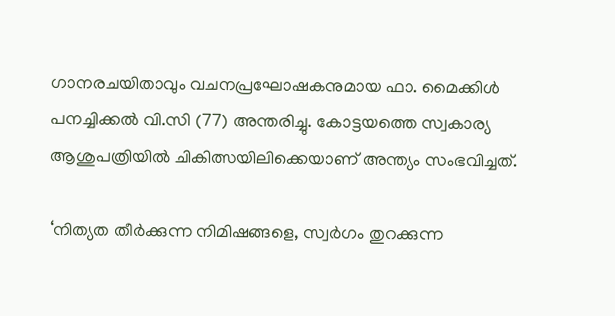ഗാനരചയിതാവും വചനപ്രഘോഷകനുമായ ഫാ. മൈക്കിള്‍ പനച്ചിക്കല്‍ വി.സി (77) അന്തരിച്ചു. കോട്ടയത്തെ സ്വകാര്യ ആശുപത്രിയില്‍ ചികിത്സയിലിക്കെയാണ് അന്ത്യം സംഭവിച്ചത്.

‘നിത്യത തീര്‍ക്കുന്ന നിമിഷങ്ങളെ, സ്വര്‍ഗം തുറക്കുന്ന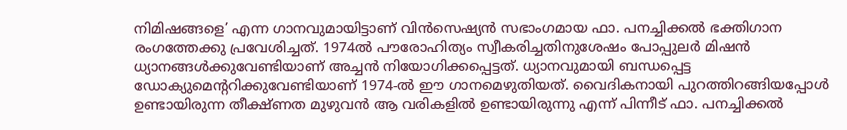നിമിഷങ്ങളെ’ എന്ന ഗാനവുമായിട്ടാണ് വിന്‍സെഷ്യന്‍ സഭാംഗമായ ഫാ. പനച്ചിക്കല്‍ ഭക്തിഗാന രംഗത്തേക്കു പ്രവേശിച്ചത്. 1974ല്‍ പൗരോഹിത്യം സ്വീകരിച്ചതിനുശേഷം പോപ്പുലര്‍ മിഷന്‍ ധ്യാനങ്ങള്‍ക്കുവേണ്ടിയാണ് അച്ചന്‍ നിയോഗിക്കപ്പെട്ടത്. ധ്യാനവുമായി ബന്ധപ്പെട്ട ഡോക്യുമെന്ററിക്കുവേണ്ടിയാണ് 1974-ല്‍ ഈ ഗാനമെഴുതിയത്. വൈദികനായി പുറത്തിറങ്ങിയപ്പോള്‍ ഉണ്ടായിരുന്ന തീക്ഷ്ണത മുഴുവന്‍ ആ വരികളില്‍ ഉണ്ടായിരുന്നു എന്ന് പിന്നീട് ഫാ. പനച്ചിക്കല്‍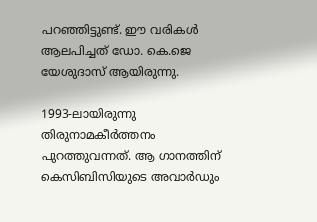പറഞ്ഞിട്ടുണ്ട്. ഈ വരികള്‍ ആലപിച്ചത് ഡോ. കെ.ജെ യേശുദാസ് ആയിരുന്നു.

1993-ലായിരുന്നു തിരുനാമകീര്‍ത്തനം പുറത്തുവന്നത്. ആ ഗാനത്തിന് കെസിബിസിയുടെ അവാര്‍ഡും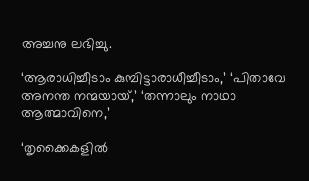അച്ചനു ലഭിച്ചു.

‘ആരാധിച്ചീടാം കുമ്പിട്ടാരാധീച്ചീടാം,’ ‘പിതാവേ അനന്ത നന്മയായ്,’ ‘തന്നാലും നാഥാ ആത്മാവിനെ,’

‘തൃക്കൈകളില്‍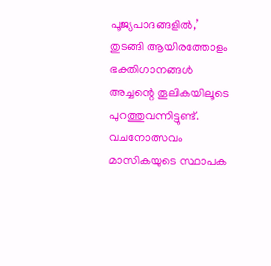പൂജ്യപാദങ്ങളില്‍,’ തുടങ്ങി ആയിരത്തോളം ഭക്തിഗാനങ്ങള്‍ അച്ചന്റെ തൂലികയിലൂടെ പുറത്തുവന്നിട്ടുണ്ട്. വചനോത്സവം മാസികയുടെ സ്ഥാപക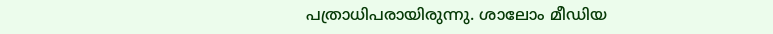പത്രാധിപരായിരുന്നു. ശാലോം മീഡിയ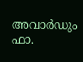അവാര്‍ഡും ഫാ.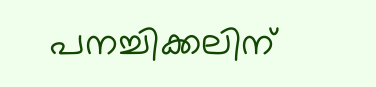പനച്ചിക്കലിന്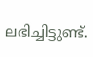ലഭിച്ചിട്ടുണ്ട്.